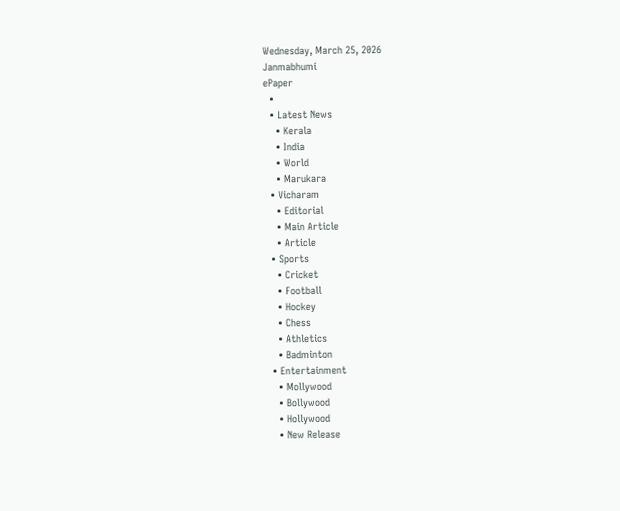Wednesday, March 25, 2026
Janmabhumi
ePaper
  •
  • Latest News
    • Kerala
    • India
    • World
    • Marukara
  • Vicharam
    • Editorial
    • Main Article
    • Article
  • Sports
    • Cricket
    • Football
    • Hockey
    • Chess
    • Athletics
    • Badminton
  • Entertainment
    • Mollywood
    • Bollywood
    • Hollywood
    • New Release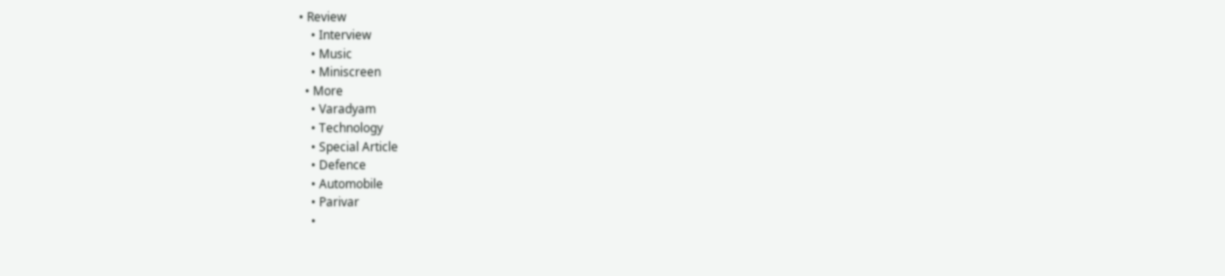• Review
    • Interview
    • Music
    • Miniscreen
  • More
    • Varadyam
    • Technology
    • Special Article
    • Defence
    • Automobile
    • Parivar
    •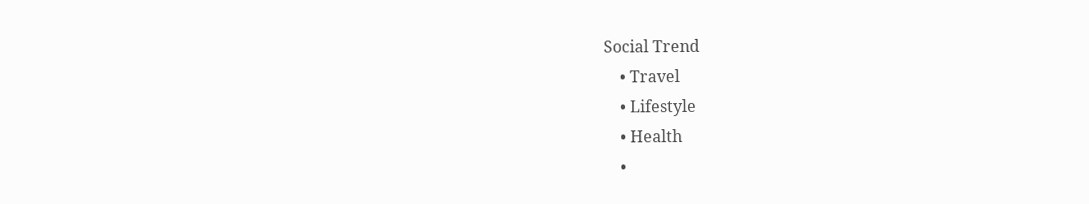Social Trend
    • Travel
    • Lifestyle
    • Health
    •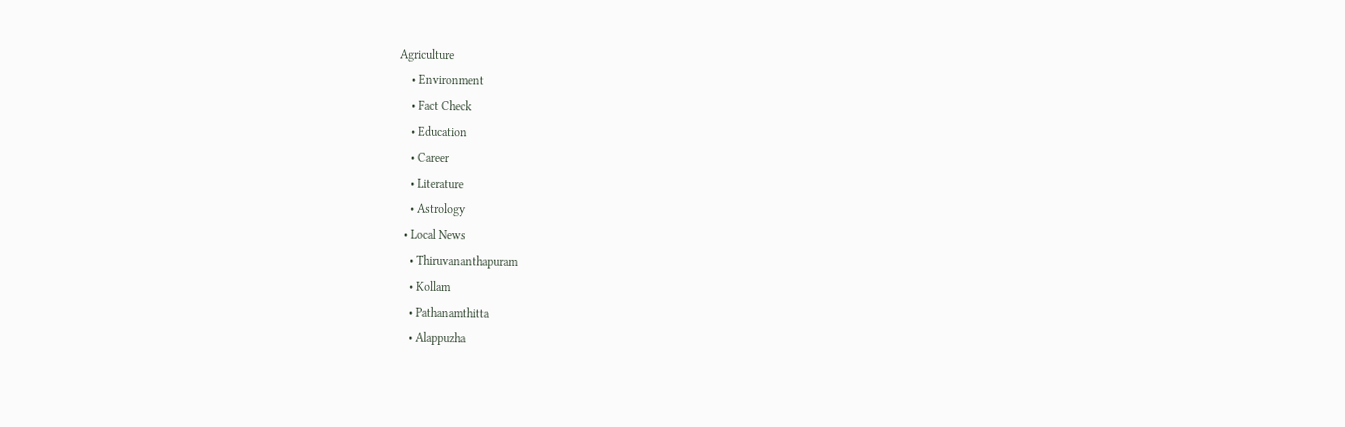Agriculture
    • Environment
    • Fact Check
    • Education
    • Career
    • Literature
    • Astrology
  • Local News
    • Thiruvananthapuram
    • Kollam
    • Pathanamthitta
    • Alappuzha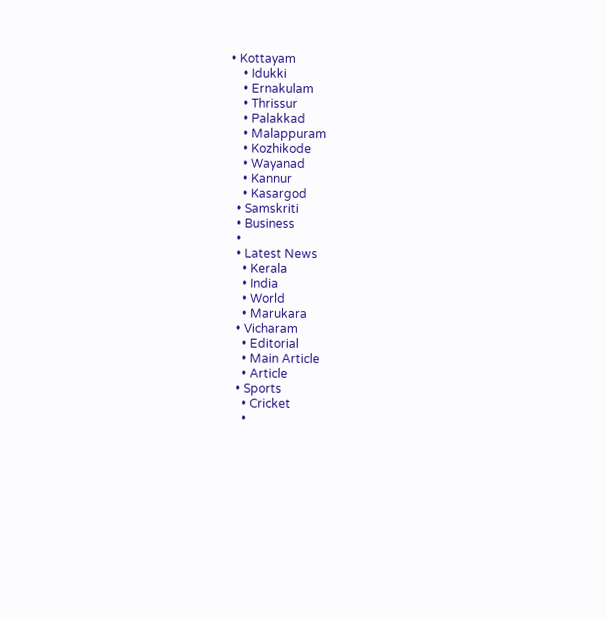• Kottayam
    • Idukki
    • Ernakulam
    • Thrissur
    • Palakkad
    • Malappuram
    • Kozhikode
    • Wayanad
    • Kannur
    • Kasargod
  • Samskriti
  • Business
  •
  • Latest News
    • Kerala
    • India
    • World
    • Marukara
  • Vicharam
    • Editorial
    • Main Article
    • Article
  • Sports
    • Cricket
    •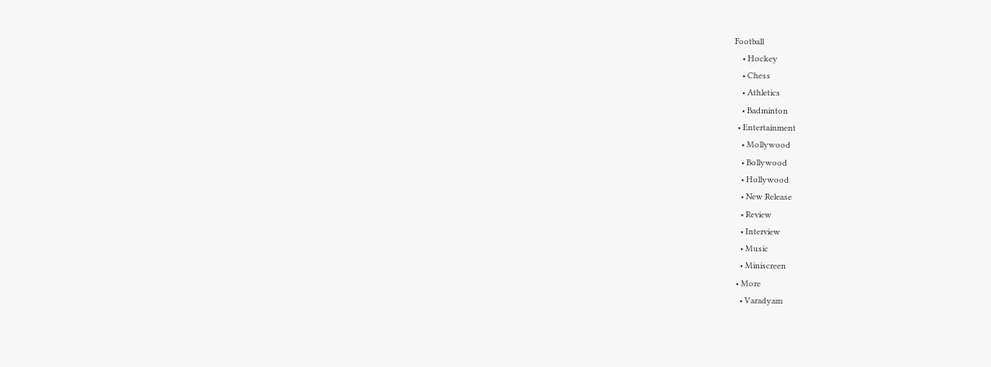Football
    • Hockey
    • Chess
    • Athletics
    • Badminton
  • Entertainment
    • Mollywood
    • Bollywood
    • Hollywood
    • New Release
    • Review
    • Interview
    • Music
    • Miniscreen
  • More
    • Varadyam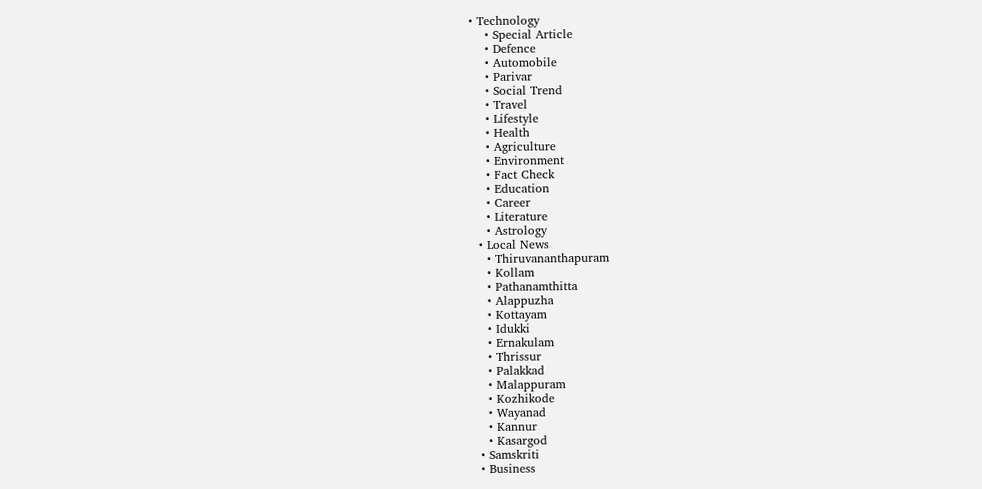• Technology
    • Special Article
    • Defence
    • Automobile
    • Parivar
    • Social Trend
    • Travel
    • Lifestyle
    • Health
    • Agriculture
    • Environment
    • Fact Check
    • Education
    • Career
    • Literature
    • Astrology
  • Local News
    • Thiruvananthapuram
    • Kollam
    • Pathanamthitta
    • Alappuzha
    • Kottayam
    • Idukki
    • Ernakulam
    • Thrissur
    • Palakkad
    • Malappuram
    • Kozhikode
    • Wayanad
    • Kannur
    • Kasargod
  • Samskriti
  • Business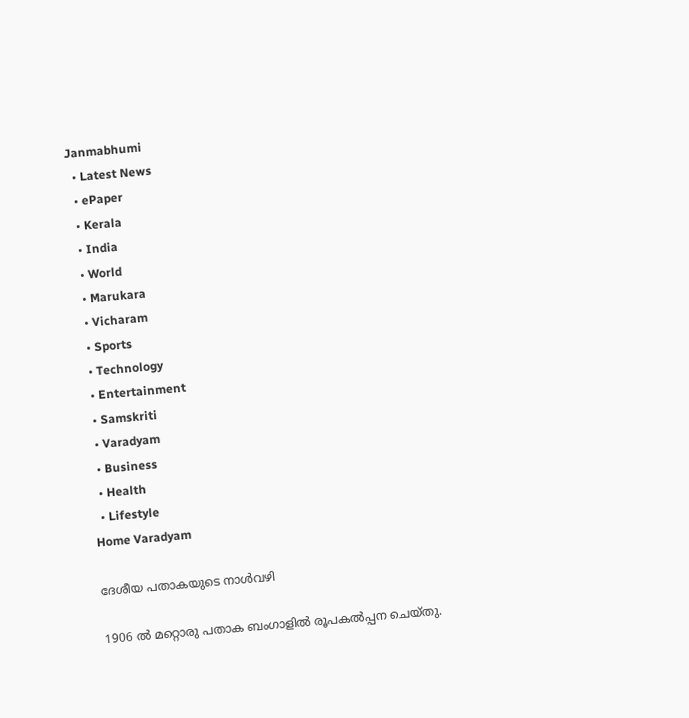Janmabhumi
  • Latest News
  • ePaper
  • Kerala
  • India
  • World
  • Marukara
  • Vicharam
  • Sports
  • Technology
  • Entertainment
  • Samskriti
  • Varadyam
  • Business
  • Health
  • Lifestyle
Home Varadyam

ദേശീയ പതാകയുടെ നാള്‍വഴി

1906 ല്‍ മറ്റൊരു പതാക ബംഗാളില്‍ രൂപകല്‍പ്പന ചെയ്തു.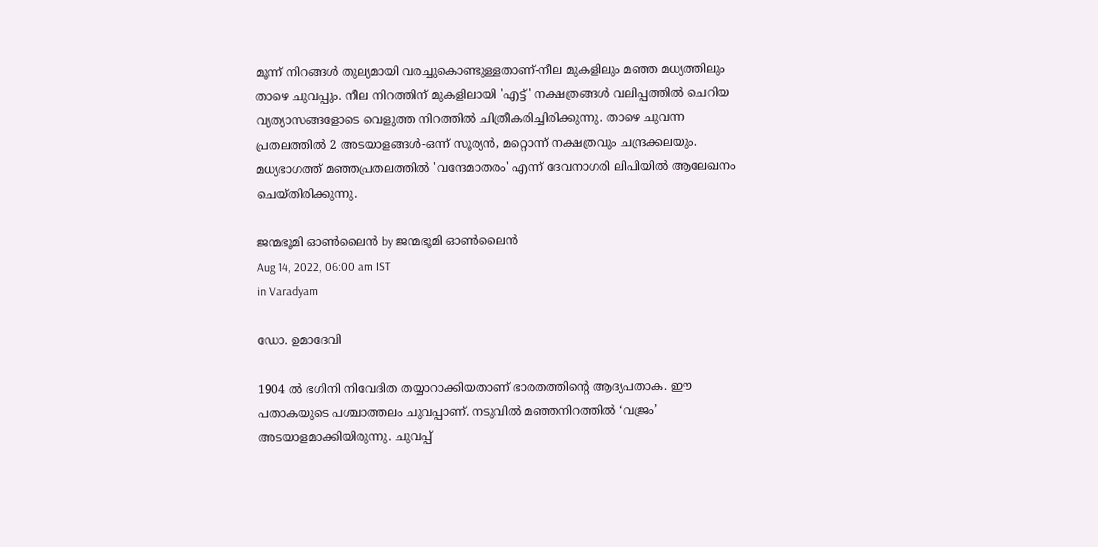മൂന്ന് നിറങ്ങള്‍ തുല്യമായി വരച്ചുകൊണ്ടുള്ളതാണ്-നീല മുകളിലും മഞ്ഞ മധ്യത്തിലും താഴെ ചുവപ്പും. നീല നിറത്തിന് മുകളിലായി 'എട്ട്' നക്ഷത്രങ്ങള്‍ വലിപ്പത്തില്‍ ചെറിയ വ്യത്യാസങ്ങളോടെ വെളുത്ത നിറത്തില്‍ ചിത്രീകരിച്ചിരിക്കുന്നു. താഴെ ചുവന്ന പ്രതലത്തില്‍ 2 അടയാളങ്ങള്‍-ഒന്ന് സൂര്യന്‍, മറ്റൊന്ന് നക്ഷത്രവും ചന്ദ്രക്കലയും. മധ്യഭാഗത്ത് മഞ്ഞപ്രതലത്തില്‍ 'വന്ദേമാതരം' എന്ന് ദേവനാഗരി ലിപിയില്‍ ആലേഖനം ചെയ്തിരിക്കുന്നു.

ജന്മഭൂമി ഓണ്‍ലൈന്‍ by ജന്മഭൂമി ഓണ്‍ലൈന്‍
Aug 14, 2022, 06:00 am IST
in Varadyam

ഡോ. ഉമാദേവി

1904 ല്‍ ഭഗിനി നിവേദിത തയ്യാറാക്കിയതാണ് ഭാരതത്തിന്റെ ആദ്യപതാക. ഈ പതാകയുടെ പശ്ചാത്തലം ചുവപ്പാണ്. നടുവില്‍ മഞ്ഞനിറത്തില്‍ ‘വജ്രം’ അടയാളമാക്കിയിരുന്നു. ചുവപ്പ്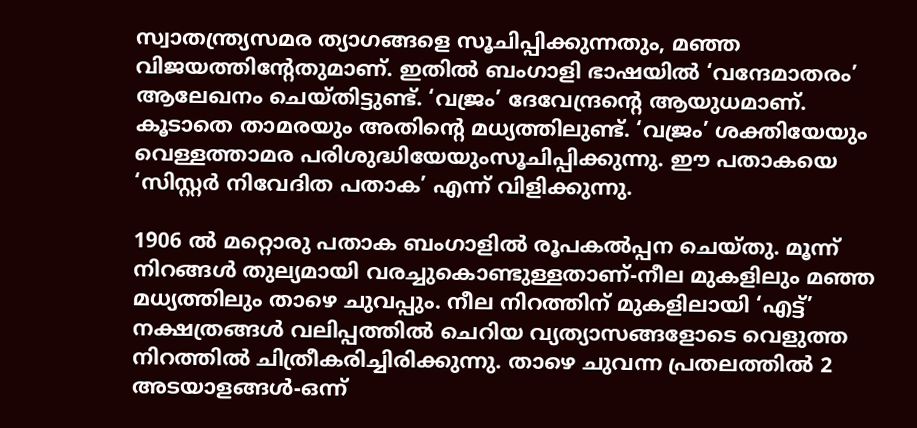സ്വാതന്ത്ര്യസമര ത്യാഗങ്ങളെ സൂചിപ്പിക്കുന്നതും, മഞ്ഞ വിജയത്തിന്റേതുമാണ്. ഇതില്‍ ബംഗാളി ഭാഷയില്‍ ‘വന്ദേമാതരം’ ആലേഖനം ചെയ്തിട്ടുണ്ട്. ‘വജ്രം’ ദേവേന്ദ്രന്റെ ആയുധമാണ്. കൂടാതെ താമരയും അതിന്റെ മധ്യത്തിലുണ്ട്. ‘വജ്രം’ ശക്തിയേയും വെള്ളത്താമര പരിശുദ്ധിയേയുംസൂചിപ്പിക്കുന്നു. ഈ പതാകയെ ‘സിസ്റ്റര്‍ നിവേദിത പതാക’ എന്ന് വിളിക്കുന്നു.

1906 ല്‍ മറ്റൊരു പതാക ബംഗാളില്‍ രൂപകല്‍പ്പന ചെയ്തു. മൂന്ന് നിറങ്ങള്‍ തുല്യമായി വരച്ചുകൊണ്ടുള്ളതാണ്-നീല മുകളിലും മഞ്ഞ മധ്യത്തിലും താഴെ ചുവപ്പും. നീല നിറത്തിന് മുകളിലായി ‘എട്ട്’ നക്ഷത്രങ്ങള്‍ വലിപ്പത്തില്‍ ചെറിയ വ്യത്യാസങ്ങളോടെ വെളുത്ത നിറത്തില്‍ ചിത്രീകരിച്ചിരിക്കുന്നു. താഴെ ചുവന്ന പ്രതലത്തില്‍ 2 അടയാളങ്ങള്‍-ഒന്ന്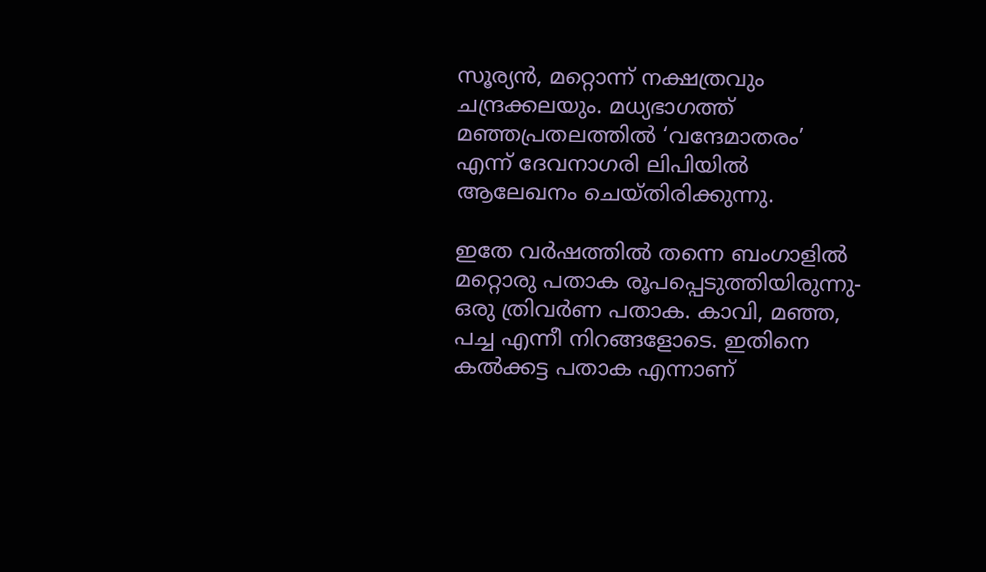സൂര്യന്‍, മറ്റൊന്ന് നക്ഷത്രവും ചന്ദ്രക്കലയും. മധ്യഭാഗത്ത് മഞ്ഞപ്രതലത്തില്‍ ‘വന്ദേമാതരം’ എന്ന് ദേവനാഗരി ലിപിയില്‍ ആലേഖനം ചെയ്തിരിക്കുന്നു.

ഇതേ വര്‍ഷത്തില്‍ തന്നെ ബംഗാളില്‍ മറ്റൊരു പതാക രൂപപ്പെടുത്തിയിരുന്നു-ഒരു ത്രിവര്‍ണ പതാക. കാവി, മഞ്ഞ, പച്ച എന്നീ നിറങ്ങളോടെ. ഇതിനെ കല്‍ക്കട്ട പതാക എന്നാണ്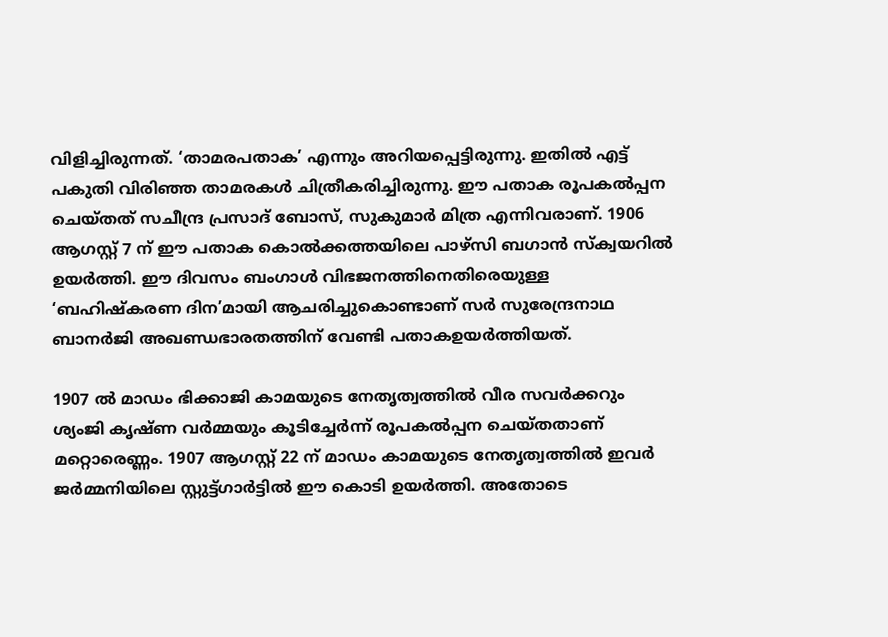വിളിച്ചിരുന്നത്. ‘താമരപതാക’ എന്നും അറിയപ്പെട്ടിരുന്നു. ഇതില്‍ എട്ട് പകുതി വിരിഞ്ഞ താമരകള്‍ ചിത്രീകരിച്ചിരുന്നു. ഈ പതാക രൂപകല്‍പ്പന ചെയ്തത് സചീന്ദ്ര പ്രസാദ് ബോസ്, സുകുമാര്‍ മിത്ര എന്നിവരാണ്. 1906 ആഗസ്റ്റ് 7 ന് ഈ പതാക കൊല്‍ക്കത്തയിലെ പാഴ്‌സി ബഗാന്‍ സ്‌ക്വയറില്‍ ഉയര്‍ത്തി. ഈ ദിവസം ബംഗാള്‍ വിഭജനത്തിനെതിരെയുള്ള ‘ബഹിഷ്‌കരണ ദിന’മായി ആചരിച്ചുകൊണ്ടാണ് സര്‍ സുരേന്ദ്രനാഥ ബാനര്‍ജി അഖണ്ഡഭാരതത്തിന് വേണ്ടി പതാകഉയര്‍ത്തിയത്.

1907 ല്‍ മാഡം ഭിക്കാജി കാമയുടെ നേതൃത്വത്തില്‍ വീര സവര്‍ക്കറും ശ്യംജി കൃഷ്ണ വര്‍മ്മയും കൂടിച്ചേര്‍ന്ന് രൂപകല്‍പ്പന ചെയ്തതാണ് മറ്റൊരെണ്ണം. 1907 ആഗസ്റ്റ് 22 ന് മാഡം കാമയുടെ നേതൃത്വത്തില്‍ ഇവര്‍ ജര്‍മ്മനിയിലെ സ്റ്റുട്ട്ഗാര്‍ട്ടില്‍ ഈ കൊടി ഉയര്‍ത്തി. അതോടെ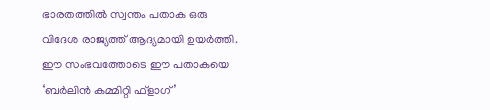ഭാരതത്തില്‍ സ്വന്തം പതാക ഒരു വിദേശ രാജ്യത്ത് ആദ്യമായി ഉയര്‍ത്തി. ഈ സംഭവത്തോടെ ഈ പതാകയെ ‘ബര്‍ലിന്‍ കമ്മിറ്റി ഫ്‌ളാഗ്’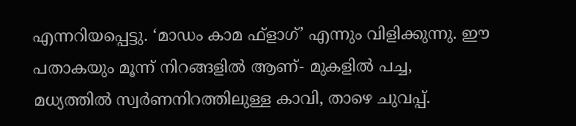എന്നറിയപ്പെട്ടു. ‘മാഡം കാമ ഫ്‌ളാഗ്’ എന്നും വിളിക്കുന്നു. ഈ പതാകയും മൂന്ന് നിറങ്ങളില്‍ ആണ്- മുകളില്‍ പച്ച, മധ്യത്തില്‍ സ്വര്‍ണനിറത്തിലുള്ള കാവി, താഴെ ചുവപ്പ്.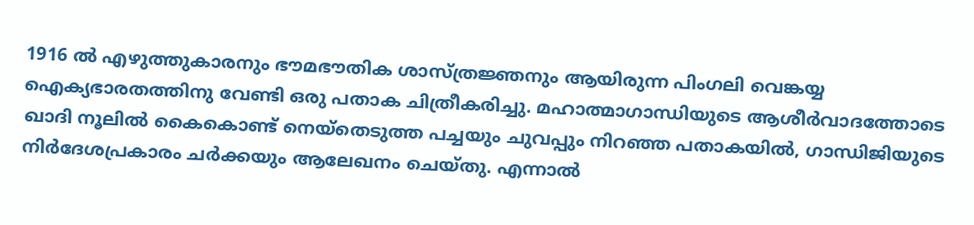1916 ല്‍ എഴുത്തുകാരനും ഭൗമഭൗതിക ശാസ്ത്രജ്ഞനും ആയിരുന്ന പിംഗലി വെങ്കയ്യ ഐക്യഭാരതത്തിനു വേണ്ടി ഒരു പതാക ചിത്രീകരിച്ചു. മഹാത്മാഗാന്ധിയുടെ ആശീര്‍വാദത്തോടെ ഖാദി നൂലില്‍ കൈകൊണ്ട് നെയ്‌തെടുത്ത പച്ചയും ചുവപ്പും നിറഞ്ഞ പതാകയില്‍, ഗാന്ധിജിയുടെ നിര്‍ദേശപ്രകാരം ചര്‍ക്കയും ആലേഖനം ചെയ്തു. എന്നാല്‍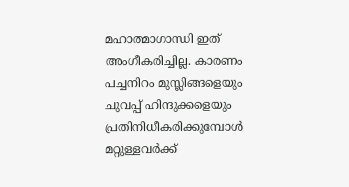മഹാത്മാഗാന്ധി ഇത് അംഗീകരിച്ചില്ല. കാരണം പച്ചനിറം മുസ്ലിങ്ങളെയും ചുവപ്പ് ഹിന്ദുക്കളെയും പ്രതിനിധീകരിക്കുമ്പോള്‍ മറ്റുള്ളവര്‍ക്ക്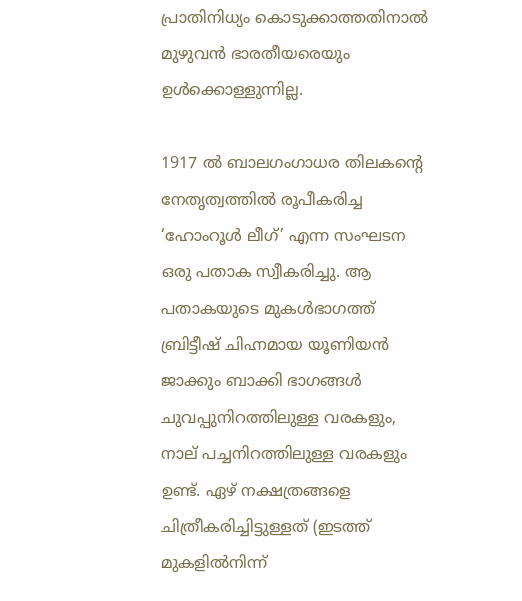പ്രാതിനിധ്യം കൊടുക്കാത്തതിനാല്‍ മുഴുവന്‍ ഭാരതീയരെയും ഉള്‍ക്കൊള്ളുന്നില്ല.

1917 ല്‍ ബാലഗംഗാധര തിലകന്റെ നേതൃത്വത്തില്‍ രൂപീകരിച്ച ‘ഹോംറൂള്‍ ലീഗ്’ എന്ന സംഘടന ഒരു പതാക സ്വീകരിച്ചു. ആ പതാകയുടെ മുകള്‍ഭാഗത്ത് ബ്രിട്ടീഷ് ചിഹ്നമായ യൂണിയന്‍ ജാക്കും ബാക്കി ഭാഗങ്ങള്‍ ചുവപ്പുനിറത്തിലുള്ള വരകളും, നാല് പച്ചനിറത്തിലുള്ള വരകളും ഉണ്ട്. ഏഴ് നക്ഷത്രങ്ങളെ ചിത്രീകരിച്ചിട്ടുള്ളത് (ഇടത്ത് മുകളില്‍നിന്ന്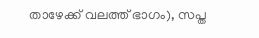താഴേക്ക് വലത്ത് ഭാഗം), സപ്ത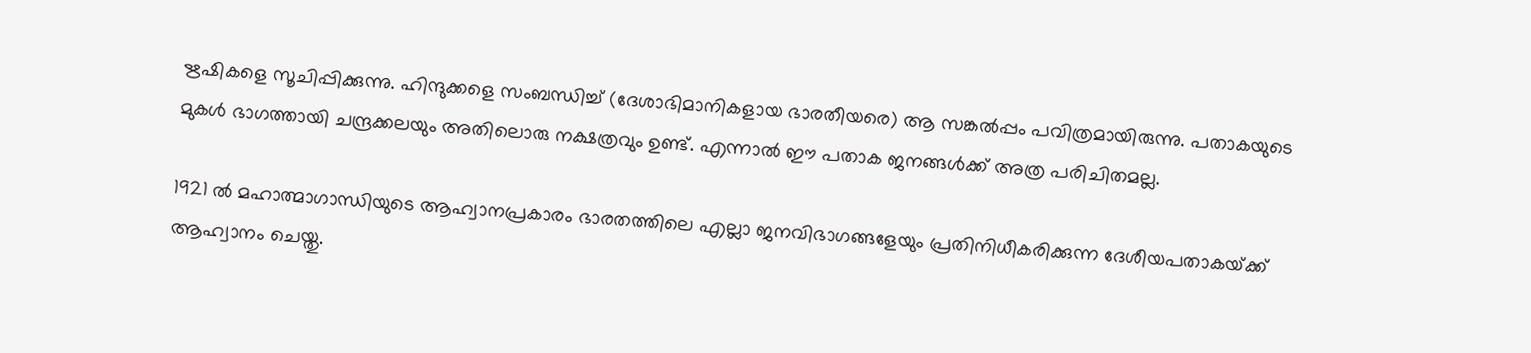ഋഷികളെ സൂചിപ്പിക്കുന്നു. ഹിന്ദുക്കളെ സംബന്ധിച്ച് (ദേശാഭിമാനികളായ ഭാരതീയരെ) ആ സങ്കല്‍പ്പം പവിത്രമായിരുന്നു. പതാകയുടെ മുകള്‍ ഭാഗത്തായി ചന്ദ്രക്കലയും അതിലൊരു നക്ഷത്രവും ഉണ്ട്. എന്നാല്‍ ഈ പതാക ജനങ്ങള്‍ക്ക് അത്ര പരിചിതമല്ല.

1921 ല്‍ മഹാത്മാഗാന്ധിയുടെ ആഹ്വാനപ്രകാരം ഭാരതത്തിലെ എല്ലാ ജനവിഭാഗങ്ങളേയും പ്രതിനിധീകരിക്കുന്ന ദേശീയപതാകയ്‌ക്ക് ആഹ്വാനം ചെയ്തു.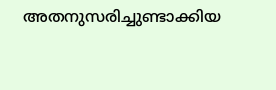അതനുസരിച്ചുണ്ടാക്കിയ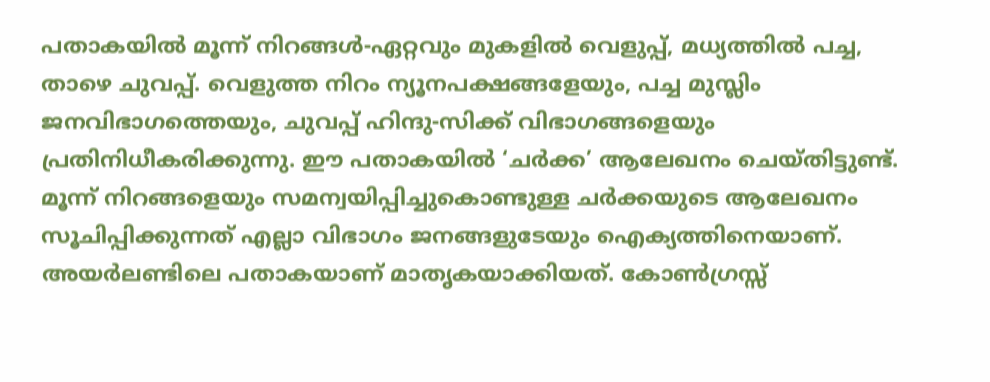പതാകയില്‍ മൂന്ന് നിറങ്ങള്‍-ഏറ്റവും മുകളില്‍ വെളുപ്പ്, മധ്യത്തില്‍ പച്ച, താഴെ ചുവപ്പ്. വെളുത്ത നിറം ന്യൂനപക്ഷങ്ങളേയും, പച്ച മുസ്ലിം ജനവിഭാഗത്തെയും, ചുവപ്പ് ഹിന്ദു-സിക്ക് വിഭാഗങ്ങളെയും പ്രതിനിധീകരിക്കുന്നു. ഈ പതാകയില്‍ ‘ചര്‍ക്ക’ ആലേഖനം ചെയ്തിട്ടുണ്ട്. മൂന്ന് നിറങ്ങളെയും സമന്വയിപ്പിച്ചുകൊണ്ടുള്ള ചര്‍ക്കയുടെ ആലേഖനം സൂചിപ്പിക്കുന്നത് എല്ലാ വിഭാഗം ജനങ്ങളുടേയും ഐക്യത്തിനെയാണ്. അയര്‍ലണ്ടിലെ പതാകയാണ് മാതൃകയാക്കിയത്. കോണ്‍ഗ്രസ്സ്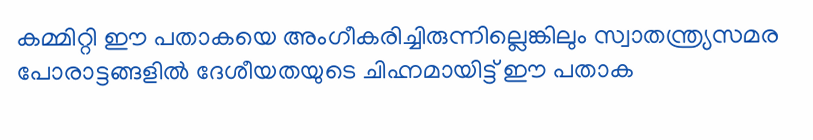കമ്മിറ്റി ഈ പതാകയെ അംഗീകരിച്ചിരുന്നില്ലെങ്കിലും സ്വാതന്ത്ര്യസമര പോരാട്ടങ്ങളില്‍ ദേശീയതയുടെ ചിഹ്നമായിട്ട് ഈ പതാക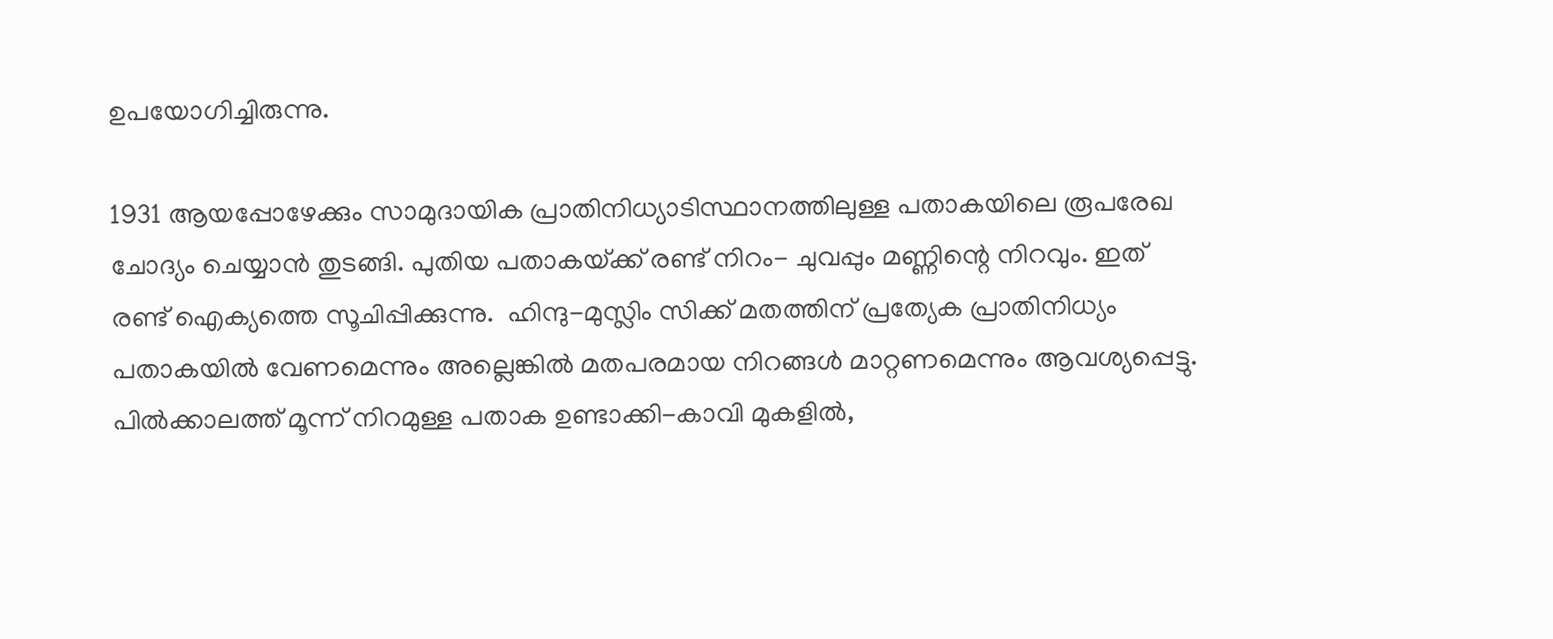ഉപയോഗിച്ചിരുന്നു.

1931 ആയപ്പോഴേക്കും സാമുദായിക പ്രാതിനിധ്യാടിസ്ഥാനത്തിലുള്ള പതാകയിലെ രൂപരേഖ ചോദ്യം ചെയ്യാന്‍ തുടങ്ങി. പുതിയ പതാകയ്‌ക്ക് രണ്ട് നിറം- ചുവപ്പും മണ്ണിന്റെ നിറവും. ഇത് രണ്ട് ഐക്യത്തെ സൂചിപ്പിക്കുന്നു.  ഹിന്ദു-മുസ്ലിം സിക്ക് മതത്തിന് പ്രത്യേക പ്രാതിനിധ്യം പതാകയില്‍ വേണമെന്നും അല്ലെങ്കില്‍ മതപരമായ നിറങ്ങള്‍ മാറ്റണമെന്നും ആവശ്യപ്പെട്ടു. പില്‍ക്കാലത്ത് മൂന്ന് നിറമുള്ള പതാക ഉണ്ടാക്കി-കാവി മുകളില്‍,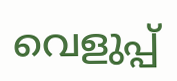വെളുപ്പ്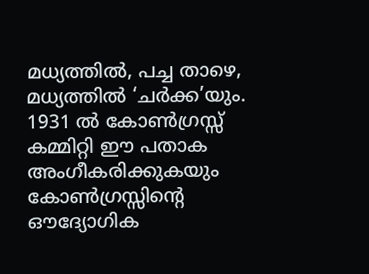മധ്യത്തില്‍, പച്ച താഴെ, മധ്യത്തില്‍ ‘ചര്‍ക്ക’യും. 1931 ല്‍ കോണ്‍ഗ്രസ്സ് കമ്മിറ്റി ഈ പതാക അംഗീകരിക്കുകയും കോണ്‍ഗ്രസ്സിന്റെ ഔദ്യോഗിക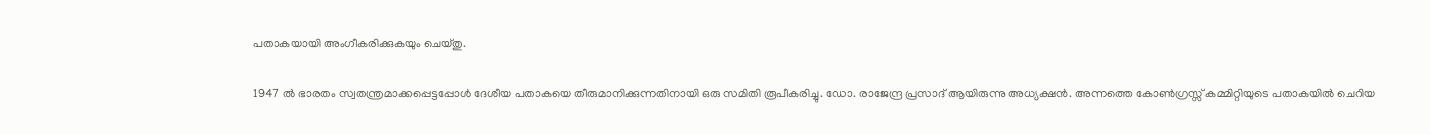പതാകയായി അംഗീകരിക്കുകയും ചെയ്തു.

1947 ല്‍ ഭാരതം സ്വതന്ത്രമാക്കപ്പെട്ടപ്പോള്‍ ദേശീയ പതാകയെ തീരുമാനിക്കുന്നതിനായി ഒരു സമിതി രൂപീകരിച്ചു. ഡോ. രാജേന്ദ്ര പ്രസാദ് ആയിരുന്നു അധ്യക്ഷന്‍. അന്നത്തെ കോണ്‍ഗ്രസ്സ് കമ്മിറ്റിയുടെ പതാകയില്‍ ചെറിയ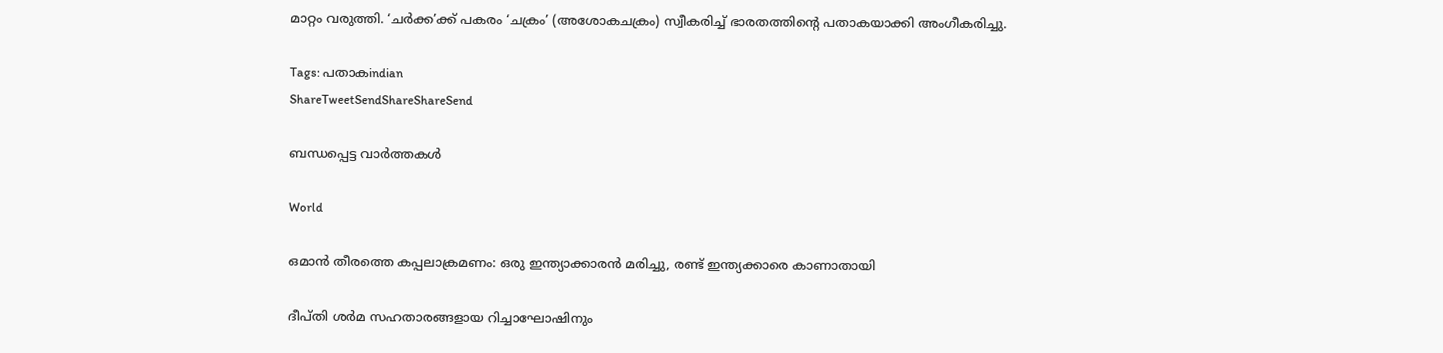മാറ്റം വരുത്തി. ‘ചര്‍ക്ക’ക്ക് പകരം ‘ചക്രം’ (അശോകചക്രം) സ്വീകരിച്ച് ഭാരതത്തിന്റെ പതാകയാക്കി അംഗീകരിച്ചു.

Tags: പതാകindian
ShareTweetSendShareShareSend

ബന്ധപ്പെട്ട വാര്‍ത്തകള്‍

World

ഒമാന്‍ തീരത്തെ കപ്പലാക്രമണം: ഒരു ഇന്ത്യാക്കാരന്‍ മരിച്ചു, രണ്ട് ഇന്ത്യക്കാരെ കാണാതായി

ദീപ്തി ശര്‍മ സഹതാരങ്ങളായ റിച്ചാഘോഷിനും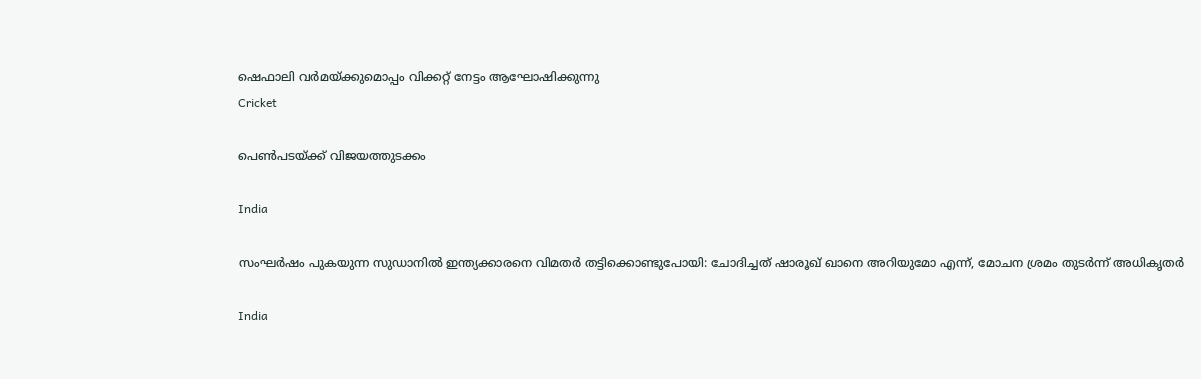ഷെഫാലി വര്‍മയ്ക്കുമൊപ്പം വിക്കറ്റ് നേട്ടം ആഘോഷിക്കുന്നു
Cricket

പെണ്‍പടയ്‌ക്ക് വിജയത്തുടക്കം

India

സംഘർഷം പുകയുന്ന സുഡാനിൽ ഇന്ത്യക്കാരനെ വിമതർ തട്ടിക്കൊണ്ടുപോയി: ചോദിച്ചത് ഷാരൂഖ് ഖാനെ അറിയുമോ എന്ന്, മോചന ശ്രമം തുടർന്ന് അധികൃതർ

India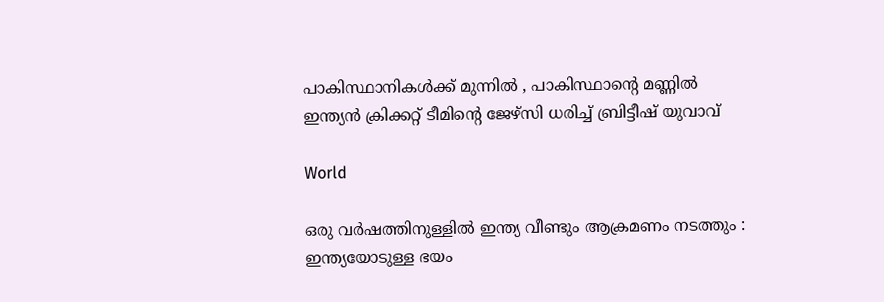പാകിസ്ഥാനികൾക്ക് മുന്നിൽ , പാകിസ്ഥാന്റെ മണ്ണിൽ ഇന്ത്യൻ ക്രിക്കറ്റ് ടീമിന്റെ ജേഴ്‌സി ധരിച്ച് ബ്രിട്ടീഷ് യുവാവ്

World

ഒരു വർഷത്തിനുള്ളിൽ ഇന്ത്യ വീണ്ടും ആക്രമണം നടത്തും : ഇന്ത്യയോടുള്ള ഭയം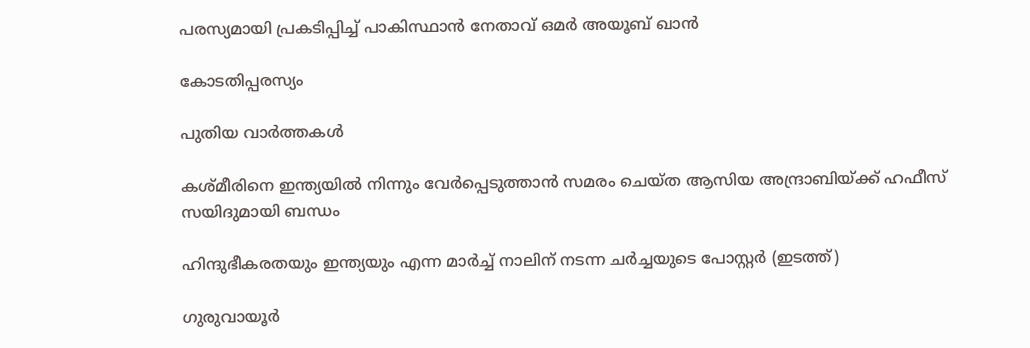പരസ്യമായി പ്രകടിപ്പിച്ച് പാകിസ്ഥാൻ നേതാവ് ഒമർ അയൂബ് ഖാൻ

കോടതിപ്പരസ്യം

പുതിയ വാര്‍ത്തകള്‍

കശ്മീരിനെ ഇന്ത്യയില്‍ നിന്നും വേര്‍പ്പെടുത്താന്‍ സമരം ചെയ്ത ആസിയ അന്ദ്രാബിയ്‌ക്ക് ഹഫീസ് സയിദുമായി ബന്ധം

ഹിന്ദുഭീകരതയും ഇന്ത്യയും എന്ന മാര്‍ച്ച് നാലിന് നടന്ന ചര്‍ച്ചയുടെ പോസ്റ്റര്‍ (ഇടത്ത്)

ഗുരുവായൂര്‍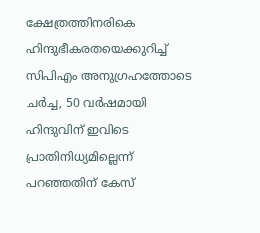ക്ഷേത്രത്തിനരികെ ഹിന്ദുഭീകരതയെക്കുറിച്ച് സിപിഎം അനുഗ്രഹത്തോടെ ചര്‍ച്ച, 50 വര്‍ഷമായി ഹിന്ദുവിന് ഇവിടെ പ്രാതിനിധ്യമില്ലെന്ന് പറഞ്ഞതിന് കേസ്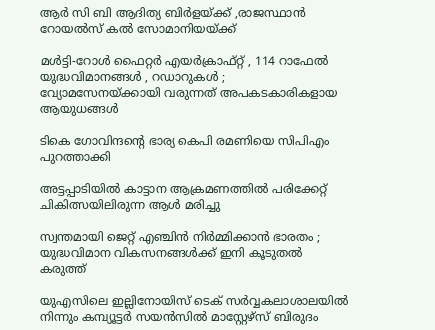ആര്‍ സി ബി ആദിത്യ ബിര്‍ളയ്‌ക്ക് ,രാജസ്ഥാന്‍ റോയല്‍സ് കല്‍ സോമാനിയയ്‌ക്ക്

മൾട്ടി-റോൾ ഫൈറ്റർ എയർക്രാഫ്റ്റ് , 114 റാഫേൽ യുദ്ധവിമാനങ്ങൾ , റഡാറുകൾ ; വ്യോമസേനയ്‌ക്കായി വരുന്നത് അപകടകാരികളായ ആയുധങ്ങൾ

ടികെ ഗോവിന്ദന്റെ ഭാര്യ കെപി രമണിയെ സിപിഎം പുറത്താക്കി

അട്ടപ്പാടിയില്‍ കാട്ടാന ആക്രമണത്തില്‍ പരിക്കേറ്റ് ചികിത്സയിലിരുന്ന ആള്‍ മരിച്ചു

സ്വന്തമായി ജെറ്റ് എഞ്ചിൻ നിർമ്മിക്കാൻ ഭാരതം ; യുദ്ധവിമാന വികസനങ്ങൾക്ക് ഇനി കൂടുതൽ കരുത്ത്

യുഎസിലെ ഇല്ലിനോയിസ് ടെക് സര്‍വ്വകലാശാലയില്‍ നിന്നും കമ്പ്യൂട്ടര്‍ സയന്‍സില്‍ മാസ്റ്റേഴ്സ് ബിരുദം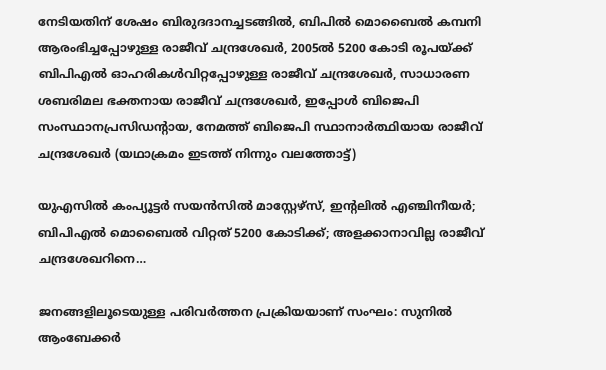നേടിയതിന് ശേഷം ബിരുദദാനച്ചടങ്ങില്‍, ബിപില്‍ മൊബൈല്‍ കമ്പനി ആരംഭിച്ചപ്പോഴുള്ള രാജീവ് ചന്ദ്രശേഖര്‍, 2005ല്‍ 5200 കോടി രൂപയ്ക്ക് ബിപിഎല്‍ ഓഹരികള്‍വിറ്റപ്പോഴുള്ള രാജീവ് ചന്ദ്രശേഖര്‍, സാധാരണ ശബരിമല ഭക്തനായ രാജീവ് ചന്ദ്രശേഖര്‍, ഇപ്പോള്‍ ബിജെപി സംസ്ഥാനപ്രസിഡന്‍റായ, നേമത്ത് ബിജെപി സ്ഥാനാര്‍ത്ഥിയായ രാജീവ് ചന്ദ്രശേഖര്‍ (യഥാക്രമം ഇടത്ത് നിന്നും വലത്തോട്ട്)

യുഎസില്‍ കംപ്യൂട്ടര്‍ സയന്‍സില്‍ മാസ്റ്റേഴ്സ്, ഇന്‍റലില്‍ എഞ്ചിനീയര്‍; ബിപിഎല്‍ മൊബൈല്‍ വിറ്റത് 5200 കോടിക്ക്; അളക്കാനാവില്ല രാജീവ് ചന്ദ്രശേഖറിനെ…

ജനങ്ങളിലൂടെയുള്ള പരിവര്‍ത്തന പ്രക്രിയയാണ് സംഘം: സുനില്‍ ആംബേക്കര്‍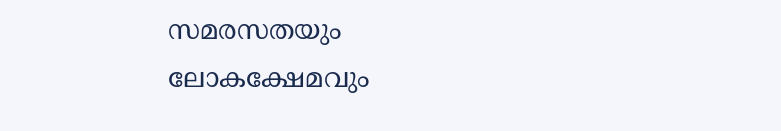സമരസതയും ലോകക്ഷേമവും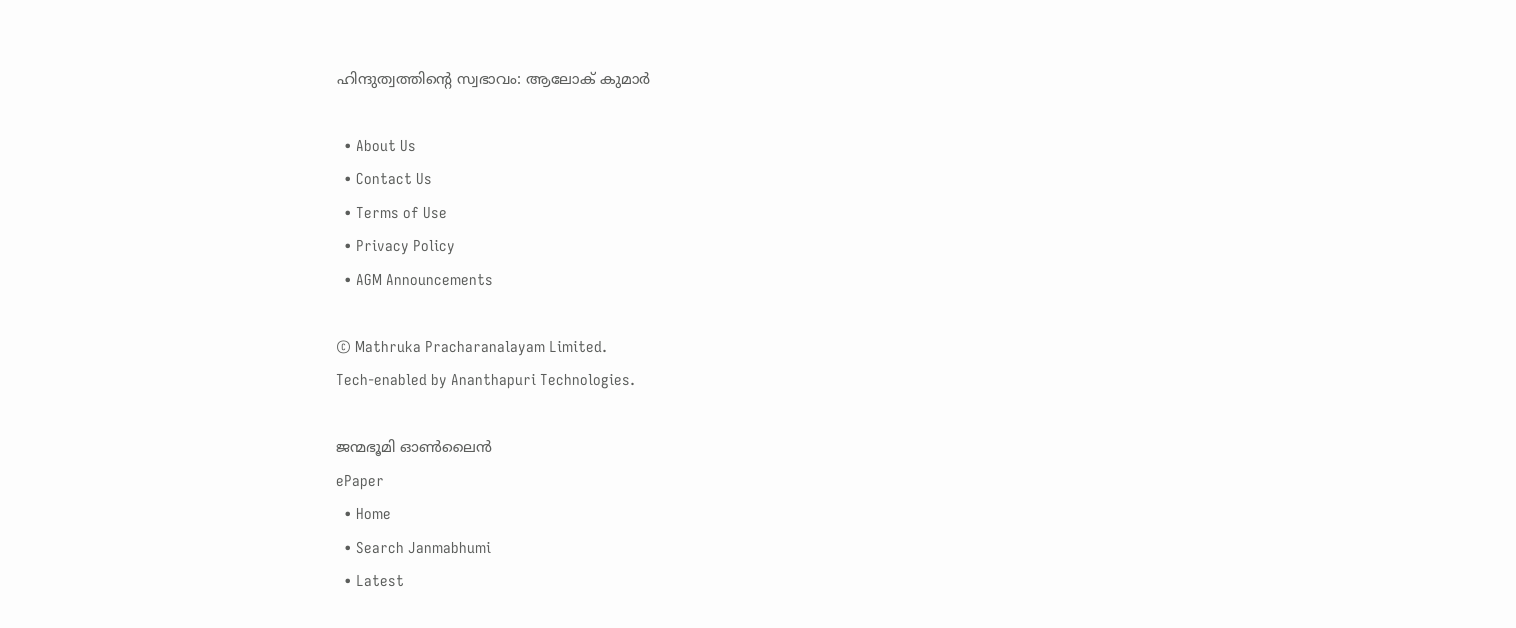ഹിന്ദുത്വത്തിന്റെ സ്വഭാവം: ആലോക് കുമാര്‍

  • About Us
  • Contact Us
  • Terms of Use
  • Privacy Policy
  • AGM Announcements

© Mathruka Pracharanalayam Limited.
Tech-enabled by Ananthapuri Technologies.

ജന്മഭൂമി ഓണ്‍ലൈന്‍
ePaper
  • Home
  • Search Janmabhumi
  • Latest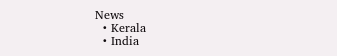News
  • Kerala
  • India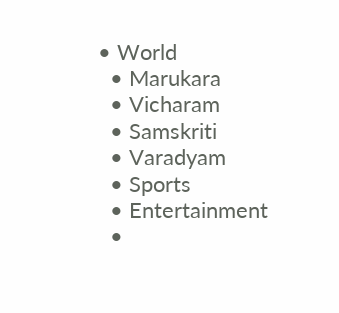• World
  • Marukara
  • Vicharam
  • Samskriti
  • Varadyam
  • Sports
  • Entertainment
  •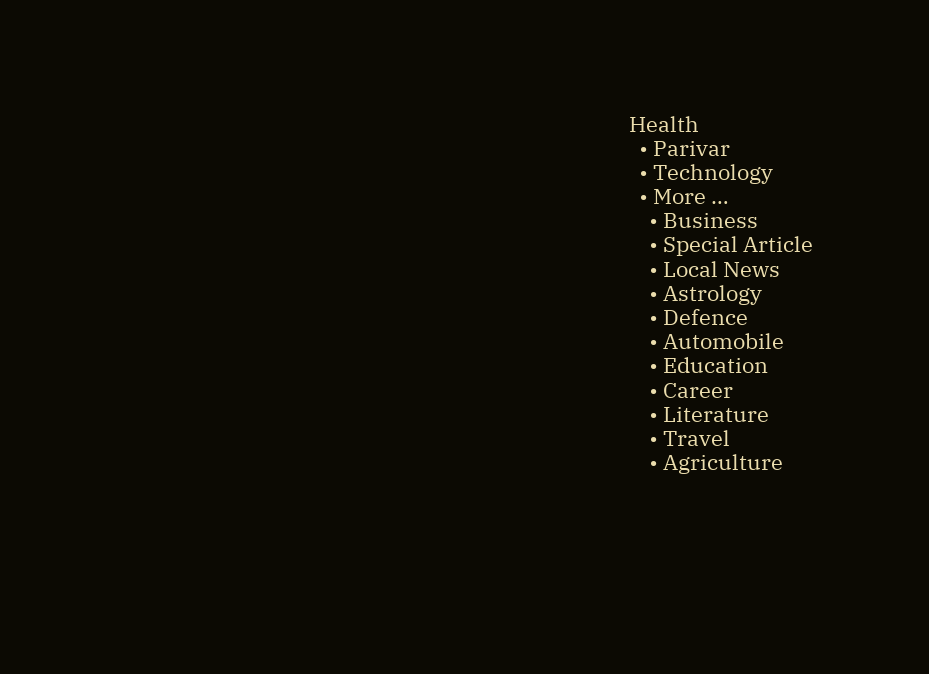Health
  • Parivar
  • Technology
  • More …
    • Business
    • Special Article
    • Local News
    • Astrology
    • Defence
    • Automobile
    • Education
    • Career
    • Literature
    • Travel
    • Agriculture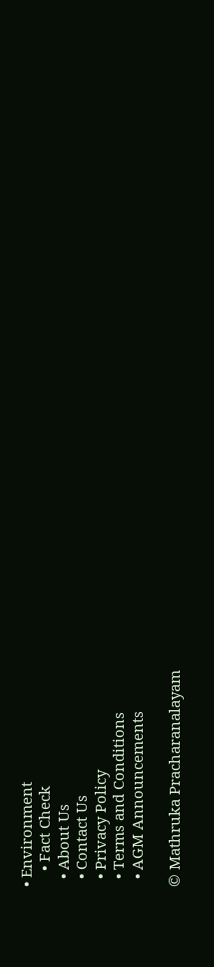• Environment
    • Fact Check
  • About Us
  • Contact Us
  • Privacy Policy
  • Terms and Conditions
  • AGM Announcements

© Mathruka Pracharanalayam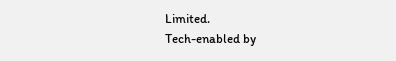Limited.
Tech-enabled by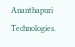Ananthapuri Technologies.